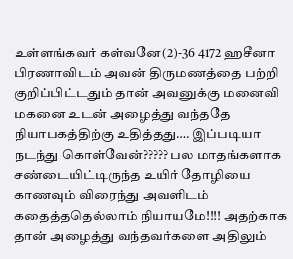உள்ளங்கவர் கள்வனே(2)-36 4172 ஹசீனா பிரணாவிடம் அவன் திருமணத்தை பற்றி குறிப்பிட்டதும் தான் அவனுக்கு மனைவி மகனை உடன் அழைத்து வந்ததே நியாபகத்திற்கு உதித்தது…. இப்படியா நடந்து கொள்வேன்????? பல மாதங்களாக சண்டையிட்டிருந்த உயிர் தோழியை காணவும் விரைந்து அவளிடம் கதைத்ததெல்லாம் நியாயமே!!!! அதற்காக தான் அழைத்து வந்தவர்களை அதிலும்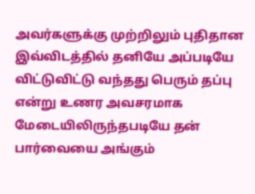அவர்களுக்கு முற்றிலும் புதிதான இவ்விடத்தில் தனியே அப்படியே விட்டுவிட்டு வந்தது பெரும் தப்பு என்று உணர அவசரமாக மேடையிலிருந்தபடியே தன் பார்வையை அங்கும்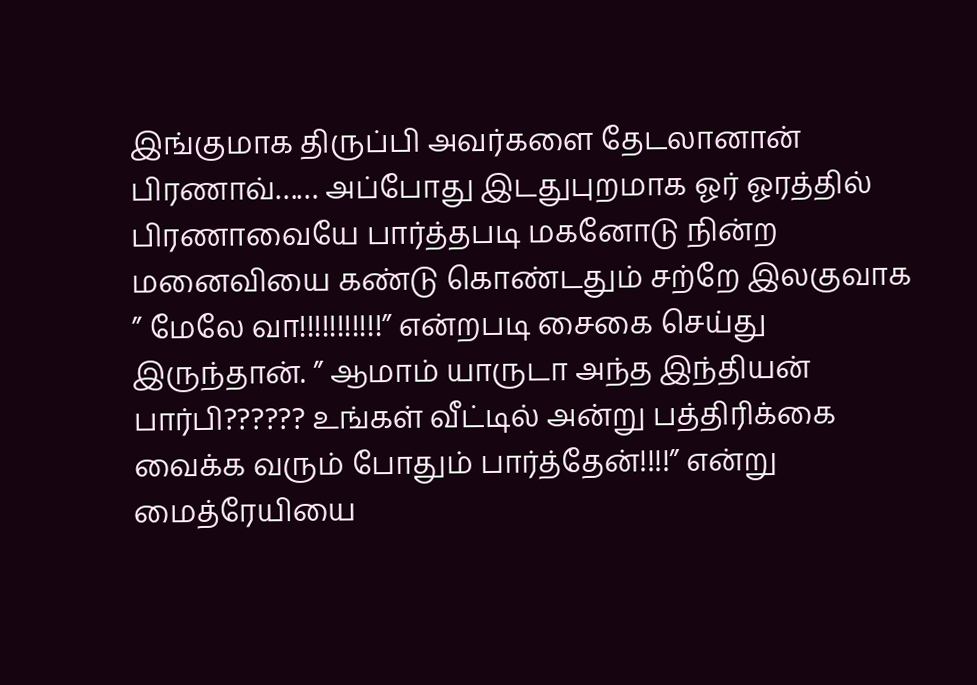இங்குமாக திருப்பி அவர்களை தேடலானான் பிரணாவ்…… அப்போது இடதுபுறமாக ஓர் ஓரத்தில் பிரணாவையே பார்த்தபடி மகனோடு நின்ற மனைவியை கண்டு கொண்டதும் சற்றே இலகுவாக ” மேலே வா!!!!!!!!!!!” என்றபடி சைகை செய்து இருந்தான். ” ஆமாம் யாருடா அந்த இந்தியன் பார்பி?????? உங்கள் வீட்டில் அன்று பத்திரிக்கை வைக்க வரும் போதும் பார்த்தேன்!!!!” என்று மைத்ரேயியை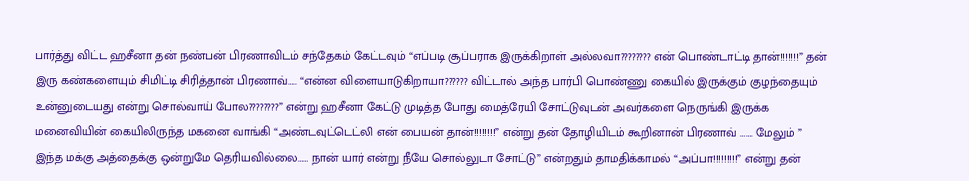பார்த்து விட்ட ஹசீனா தன் நண்பன் பிரணாவிடம் சந்தேகம் கேட்டவும் “எப்படி சூப்பராக இருக்கிறாள் அல்லவா???????? என் பொண்டாட்டி தான்!!!!!!!” தன் இரு கண்களையும் சிமிட்டி சிரித்தான் பிரணாவ்….. “என்ன விளையாடுகிறாயா?????? விட்டால் அந்த பார்பி பொண்ணு கையில் இருக்கும் குழந்தையும் உன்னுடையது என்று சொல்வாய் போல????????” என்று ஹசீனா கேட்டு முடித்த போது மைத்ரேயி சோட்டுவுடன் அவர்களை நெருங்கி இருக்க மனைவியின் கையிலிருந்த மகனை வாங்கி “அண்டவுட்டெட்லி என் பையன் தான்!!!!!!!!” என்று தன் தோழியிடம் கூறினான் பிரணாவ் ……. மேலும் ” இந்த மக்கு அத்தைக்கு ஒன்றுமே தெரியவில்லை…… நான் யார் என்று நீயே சொல்லுடா சோட்டு” என்றதும் தாமதிக்காமல் “அப்பா!!!!!!!!!” என்று தன்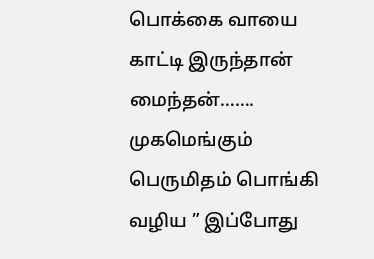பொக்கை வாயை காட்டி இருந்தான் மைந்தன்……. முகமெங்கும் பெருமிதம் பொங்கி வழிய ” இப்போது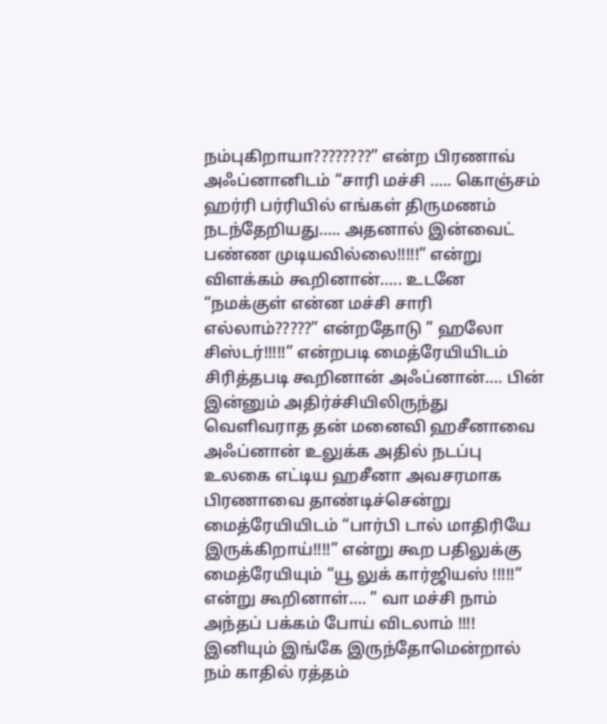நம்புகிறாயா????????” என்ற பிரணாவ் அஃப்னானிடம் “சாரி மச்சி ….. கொஞ்சம் ஹர்ரி பர்ரியில் எங்கள் திருமணம் நடந்தேறியது….. அதனால் இன்வைட் பண்ண முடியவில்லை!!!!!” என்று விளக்கம் கூறினான்….. உடனே “நமக்குள் என்ன மச்சி சாரி எல்லாம்?????” என்றதோடு ” ஹலோ சிஸ்டர்!!!!!” என்றபடி மைத்ரேயியிடம் சிரித்தபடி கூறினான் அஃப்னான்…. பின் இன்னும் அதிர்ச்சியிலிருந்து வெளிவராத தன் மனைவி ஹசீனாவை அஃப்னான் உலுக்க அதில் நடப்பு உலகை எட்டிய ஹசீனா அவசரமாக பிரணாவை தாண்டிச்சென்று மைத்ரேயியிடம் “பார்பி டால் மாதிரியே இருக்கிறாய்!!!!” என்று கூற பதிலுக்கு மைத்ரேயியும் “யூ லுக் கார்ஜியஸ் !!!!!” என்று கூறினாள்…. ” வா மச்சி நாம் அந்தப் பக்கம் போய் விடலாம் !!!! இனியும் இங்கே இருந்தோமென்றால் நம் காதில் ரத்தம்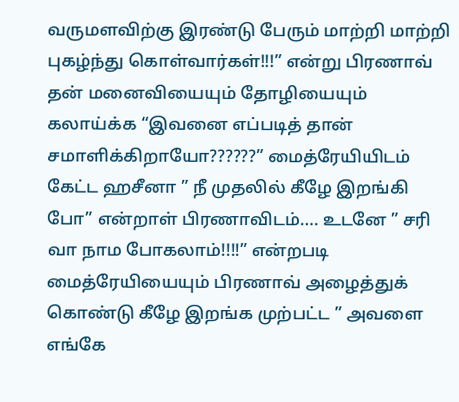வருமளவிற்கு இரண்டு பேரும் மாற்றி மாற்றி புகழ்ந்து கொள்வார்கள்!!!” என்று பிரணாவ் தன் மனைவியையும் தோழியையும் கலாய்க்க “இவனை எப்படித் தான் சமாளிக்கிறாயோ??????” மைத்ரேயியிடம் கேட்ட ஹசீனா ” நீ முதலில் கீழே இறங்கி போ” என்றாள் பிரணாவிடம்…. உடனே ” சரி வா நாம போகலாம்!!!!” என்றபடி மைத்ரேயியையும் பிரணாவ் அழைத்துக் கொண்டு கீழே இறங்க முற்பட்ட ” அவளை எங்கே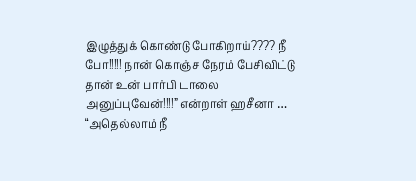இழுத்துக் கொண்டு போகிறாய்???? நீ போ!!!!! நான் கொஞ்ச நேரம் பேசிவிட்டு தான் உன் பார்பி டாலை அனுப்புவேன்!!!!” என்றாள் ஹசீனா … “அதெல்லாம் நீ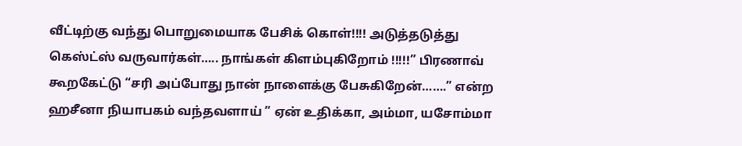வீட்டிற்கு வந்து பொறுமையாக பேசிக் கொள்!!!! அடுத்தடுத்து கெஸ்ட்ஸ் வருவார்கள்….. நாங்கள் கிளம்புகிறோம் !!!!!” பிரணாவ் கூறகேட்டு “சரி அப்போது நான் நாளைக்கு பேசுகிறேன்…….” என்ற ஹசீனா நியாபகம் வந்தவளாய் ” ஏன் உதிக்கா, அம்மா, யசோம்மா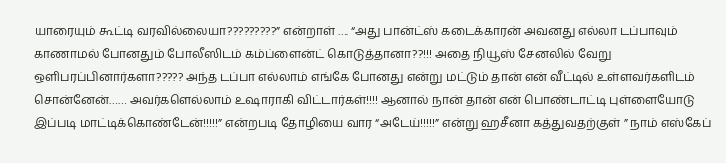யாரையும் கூட்டி வரவில்லையா?????????” என்றாள் …. “அது பான்ட்ஸ் கடைக்காரன் அவனது எல்லா டப்பாவும் காணாமல் போனதும் போலீஸிடம் கம்ப்ளைன்ட் கொடுத்தானா??!!! அதை நியூஸ் சேனலில் வேறு ஒளிபரப்பினார்களா????? அந்த டப்பா எல்லாம் எங்கே போனது என்று மட்டும் தான் என் வீட்டில் உள்ளவர்களிடம் சொன்னேன்…… அவர்களெல்லாம் உஷாராகி விட்டார்கள்!!!! ஆனால் நான் தான் என் பொண்டாட்டி புள்ளையோடு இப்படி மாட்டிக்கொண்டேன்!!!!!” என்றபடி தோழியை வார “அடேய்!!!!!” என்று ஹசீனா கத்துவதற்குள் ” நாம் எஸ்கேப்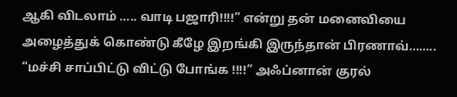ஆகி விடலாம் ….. வாடி பஜாரி!!!!” என்று தன் மனைவியை அழைத்துக் கொண்டு கீழே இறங்கி இருந்தான் பிரணாவ்…….. “மச்சி சாப்பிட்டு விட்டு போங்க !!!!” அஃப்னான் குரல்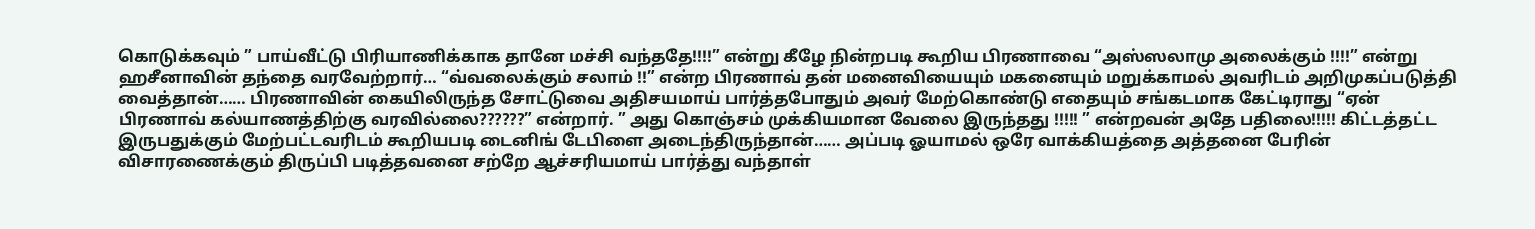கொடுக்கவும் ” பாய்வீட்டு பிரியாணிக்காக தானே மச்சி வந்ததே!!!!” என்று கீழே நின்றபடி கூறிய பிரணாவை “அஸ்ஸலாமு அலைக்கும் !!!!” என்று ஹசீனாவின் தந்தை வரவேற்றார்… “வ்வலைக்கும் சலாம் !!” என்ற பிரணாவ் தன் மனைவியையும் மகனையும் மறுக்காமல் அவரிடம் அறிமுகப்படுத்தி வைத்தான்…… பிரணாவின் கையிலிருந்த சோட்டுவை அதிசயமாய் பார்த்தபோதும் அவர் மேற்கொண்டு எதையும் சங்கடமாக கேட்டிராது “ஏன் பிரணாவ் கல்யாணத்திற்கு வரவில்லை??????” என்றார். ” அது கொஞ்சம் முக்கியமான வேலை இருந்தது !!!!! ” என்றவன் அதே பதிலை!!!!! கிட்டத்தட்ட இருபதுக்கும் மேற்பட்டவரிடம் கூறியபடி டைனிங் டேபிளை அடைந்திருந்தான்…… அப்படி ஓயாமல் ஒரே வாக்கியத்தை அத்தனை பேரின் விசாரணைக்கும் திருப்பி படித்தவனை சற்றே ஆச்சரியமாய் பார்த்து வந்தாள்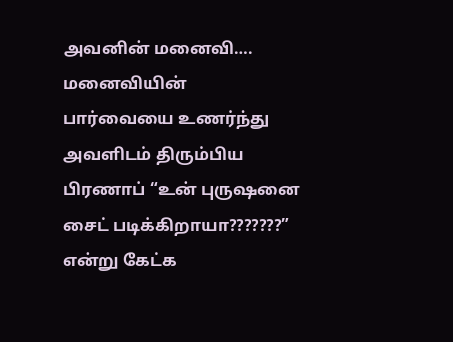அவனின் மனைவி…. மனைவியின் பார்வையை உணர்ந்து அவளிடம் திரும்பிய பிரணாப் “உன் புருஷனை சைட் படிக்கிறாயா???????” என்று கேட்க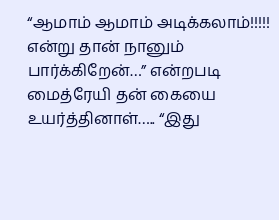“ஆமாம் ஆமாம் அடிக்கலாம்!!!!! என்று தான் நானும் பார்க்கிறேன்…” என்றபடி மைத்ரேயி தன் கையை உயர்த்தினாள்….. “இது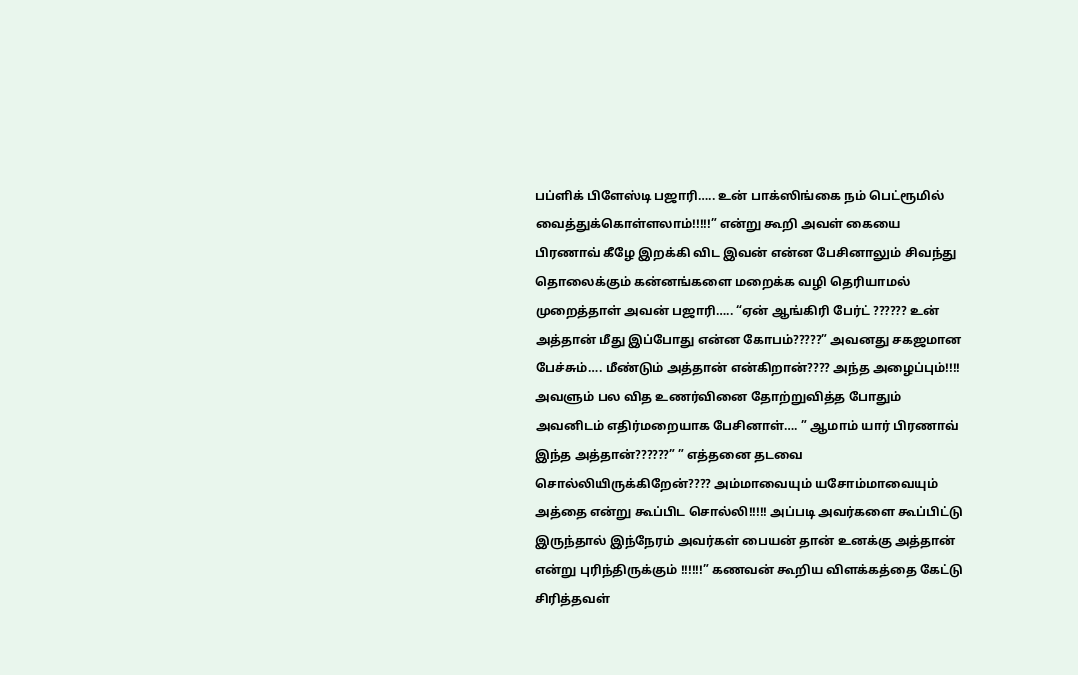பப்ளிக் பிளேஸ்டி பஜாரி….. உன் பாக்ஸிங்கை நம் பெட்ரூமில் வைத்துக்கொள்ளலாம்!!!!!” என்று கூறி அவள் கையை பிரணாவ் கீழே இறக்கி விட இவன் என்ன பேசினாலும் சிவந்து தொலைக்கும் கன்னங்களை மறைக்க வழி தெரியாமல் முறைத்தாள் அவன் பஜாரி….. “ஏன் ஆங்கிரி பேர்ட் ?????? உன் அத்தான் மீது இப்போது என்ன கோபம்?????” அவனது சகஜமான பேச்சும்…. மீண்டும் அத்தான் என்கிறான்???? அந்த அழைப்பும்!!!! அவளும் பல வித உணர்வினை தோற்றுவித்த போதும் அவனிடம் எதிர்மறையாக பேசினாள்…. ” ஆமாம் யார் பிரணாவ் இந்த அத்தான்??????” ” எத்தனை தடவை சொல்லியிருக்கிறேன்???? அம்மாவையும் யசோம்மாவையும் அத்தை என்று கூப்பிட சொல்லி!!!!! அப்படி அவர்களை கூப்பிட்டு இருந்தால் இந்நேரம் அவர்கள் பையன் தான் உனக்கு அத்தான் என்று புரிந்திருக்கும் !!!!!!” கணவன் கூறிய விளக்கத்தை கேட்டு சிரித்தவள்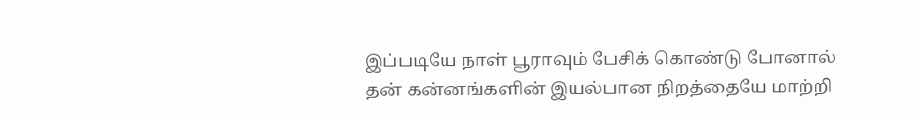இப்படியே நாள் பூராவும் பேசிக் கொண்டு போனால் தன் கன்னங்களின் இயல்பான நிறத்தையே மாற்றி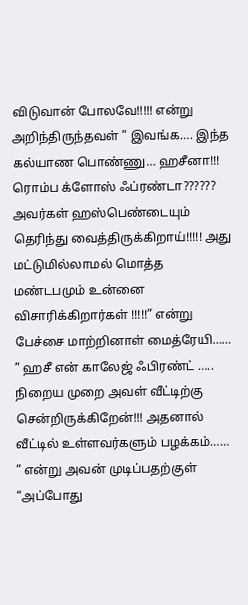விடுவான் போலவே!!!!! என்று அறிந்திருந்தவள் ” இவங்க…. இந்த கல்யாண பொண்ணு… ஹசீனா!!! ரொம்ப க்ளோஸ் ஃப்ரண்டா?????? அவர்கள் ஹஸ்பெண்டையும் தெரிந்து வைத்திருக்கிறாய்!!!!! அது மட்டுமில்லாமல் மொத்த மண்டபமும் உன்னை விசாரிக்கிறார்கள் !!!!!” என்று பேச்சை மாற்றினாள் மைத்ரேயி…… ” ஹசீ என் காலேஜ் ஃபிரண்ட் ….. நிறைய முறை அவள் வீட்டிற்கு சென்றிருக்கிறேன்!!! அதனால் வீட்டில் உள்ளவர்களும் பழக்கம்…… ” என்று அவன் முடிப்பதற்குள் “அப்போது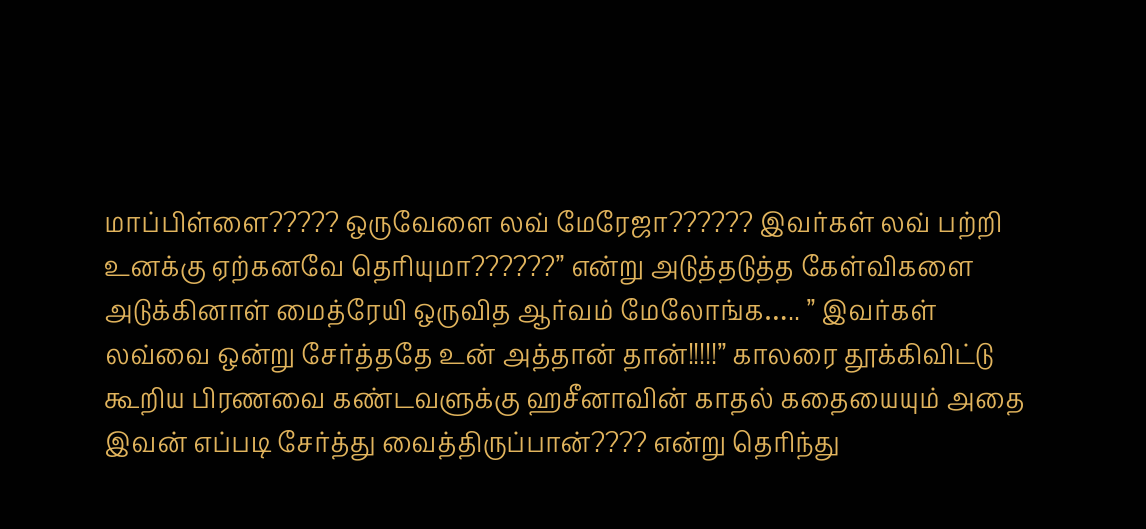மாப்பிள்ளை????? ஒருவேளை லவ் மேரேஜா?????? இவர்கள் லவ் பற்றி உனக்கு ஏற்கனவே தெரியுமா??????” என்று அடுத்தடுத்த கேள்விகளை அடுக்கினாள் மைத்ரேயி ஒருவித ஆர்வம் மேலோங்க….. ” இவர்கள் லவ்வை ஒன்று சேர்த்ததே உன் அத்தான் தான்!!!!!” காலரை தூக்கிவிட்டு கூறிய பிரணவை கண்டவளுக்கு ஹசீனாவின் காதல் கதையையும் அதை இவன் எப்படி சேர்த்து வைத்திருப்பான்???? என்று தெரிந்து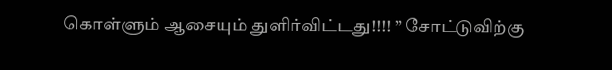கொள்ளும் ஆசையும் துளிர்விட்டது!!!! ” சோட்டுவிற்கு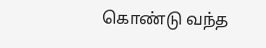கொண்டு வந்த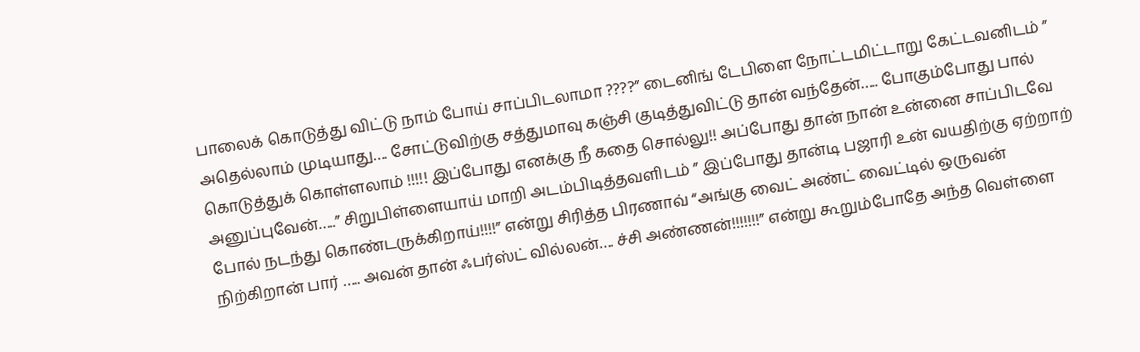பாலைக் கொடுத்து விட்டு நாம் போய் சாப்பிடலாமா ????” டைனிங் டேபிளை நோட்டமிட்டாறு கேட்டவனிடம் ” அதெல்லாம் முடியாது…. சோட்டுவிற்கு சத்துமாவு கஞ்சி குடித்துவிட்டு தான் வந்தேன்….. போகும்போது பால் கொடுத்துக் கொள்ளலாம் !!!!! இப்போது எனக்கு நீ கதை சொல்லு!! அப்போது தான் நான் உன்னை சாப்பிடவே அனுப்புவேன்…..” சிறுபிள்ளையாய் மாறி அடம்பிடித்தவளிடம் ” இப்போது தான்டி பஜாரி உன் வயதிற்கு ஏற்றாற் போல் நடந்து கொண்டருக்கிறாய்!!!!” என்று சிரித்த பிரணாவ் “அங்கு வைட் அண்ட் வைட்டில் ஒருவன் நிற்கிறான் பார் ….. அவன் தான் ஃபர்ஸ்ட் வில்லன்…. ச்சி அண்ணன்!!!!!!!” என்று கூறும்போதே அந்த வெள்ளை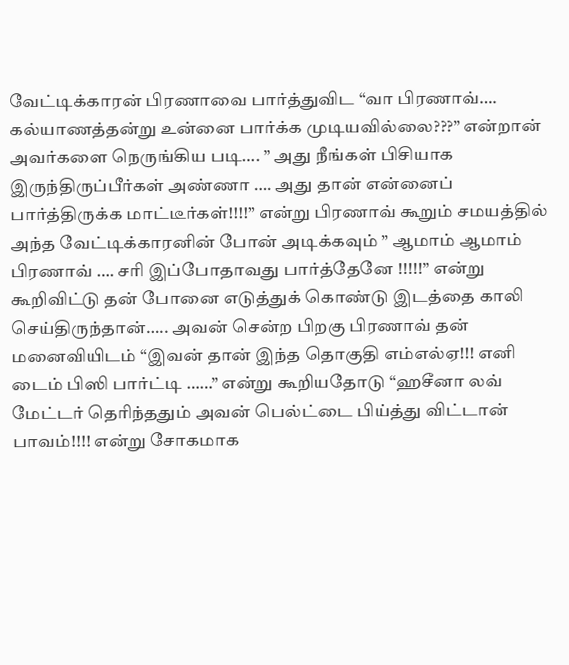வேட்டிக்காரன் பிரணாவை பார்த்துவிட “வா பிரணாவ்…. கல்யாணத்தன்று உன்னை பார்க்க முடியவில்லை???” என்றான் அவர்களை நெருங்கிய படி…. ” அது நீங்கள் பிசியாக இருந்திருப்பீர்கள் அண்ணா …. அது தான் என்னைப் பார்த்திருக்க மாட்டீர்கள்!!!!” என்று பிரணாவ் கூறும் சமயத்தில் அந்த வேட்டிக்காரனின் போன் அடிக்கவும் ” ஆமாம் ஆமாம் பிரணாவ் …. சரி இப்போதாவது பார்த்தேனே !!!!!” என்று கூறிவிட்டு தன் போனை எடுத்துக் கொண்டு இடத்தை காலி செய்திருந்தான்….. அவன் சென்ற பிறகு பிரணாவ் தன் மனைவியிடம் “இவன் தான் இந்த தொகுதி எம்எல்ஏ!!! எனி டைம் பிஸி பார்ட்டி ……” என்று கூறியதோடு “ஹசீனா லவ் மேட்டர் தெரிந்ததும் அவன் பெல்ட்டை பிய்த்து விட்டான் பாவம்!!!! என்று சோகமாக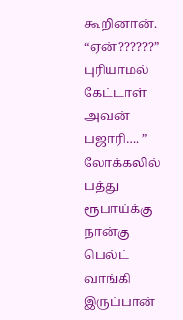கூறினான். “ஏன்??????” புரியாமல் கேட்டாள் அவன் பஜாரி…. ” லோக்கலில் பத்து ரூபாய்க்கு நான்கு பெல்ட் வாங்கி இருப்பான்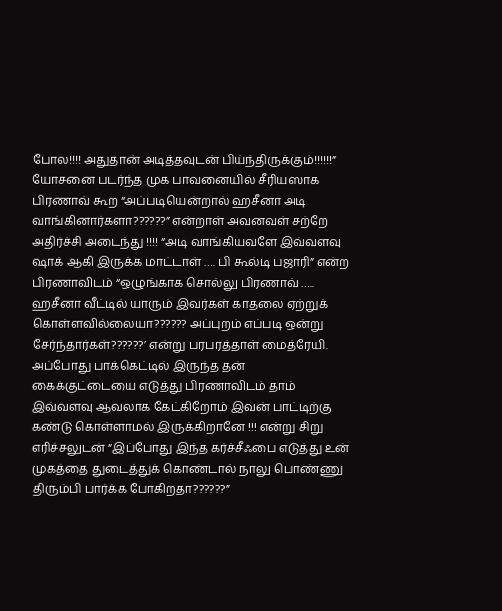போல!!!! அதுதான் அடித்தவுடன் பிய்ந்திருக்கும்!!!!!!” யோசனை படர்ந்த முக பாவனையில் சீரியஸாக பிரணாவ் கூற “அப்படியென்றால் ஹசீனா அடி வாங்கினார்களா??????” என்றாள் அவனவள் சற்றே அதிர்ச்சி அடைந்து !!!! “அடி வாங்கியவளே இவ்வளவு ஷாக் ஆகி இருக்க மாட்டாள் …. பி கூல்டி பஜாரி” என்ற பிரணாவிடம் “ஒழுங்காக சொல்லு பிரணாவ் ….. ஹசீனா வீட்டில் யாரும் இவர்கள் காதலை ஏற்றுக் கொள்ளவில்லையா?????? அப்புறம் எப்படி ஒன்று சேர்ந்தார்கள்??????’ என்று பரபரத்தாள் மைத்ரேயி. அப்போது பாக்கெட்டில் இருந்த தன் கைக்குட்டையை எடுத்து பிரணாவிடம் தாம் இவ்வளவு ஆவலாக கேட்கிறோம் இவன் பாட்டிற்கு கண்டு கொள்ளாமல் இருக்கிறானே !!! என்று சிறு எரிச்சலுடன் “இப்போது இந்த கர்ச்சீஃபை எடுத்து உன் முகத்தை துடைத்துக் கொண்டால் நாலு பொண்ணு திரும்பி பார்க்க போகிறதா??????”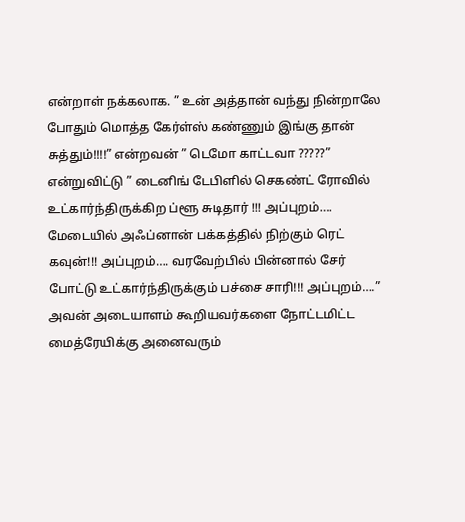என்றாள் நக்கலாக. ” உன் அத்தான் வந்து நின்றாலே போதும் மொத்த கேர்ள்ஸ் கண்ணும் இங்கு தான் சுத்தும்!!!!” என்றவன் ” டெமோ காட்டவா ?????” என்றுவிட்டு ” டைனிங் டேபிளில் செகண்ட் ரோவில் உட்கார்ந்திருக்கிற ப்ளூ சுடிதார் !!! அப்புறம்…. மேடையில் அஃப்னான் பக்கத்தில் நிற்கும் ரெட் கவுன்!!! அப்புறம்…. வரவேற்பில் பின்னால் சேர் போட்டு உட்கார்ந்திருக்கும் பச்சை சாரி!!! அப்புறம்….” அவன் அடையாளம் கூறியவர்களை நோட்டமிட்ட மைத்ரேயிக்கு அனைவரும்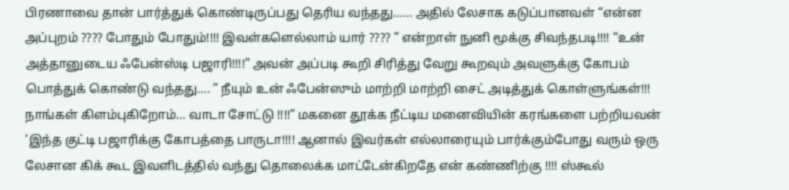பிரணாவை தான் பார்த்துக் கொண்டிருப்பது தெரிய வந்தது…… அதில் லேசாக கடுப்பானவள் “என்ன அப்புறம் ???? போதும் போதும்!!!! இவள்களெல்லாம் யார் ???? ” என்றாள் நுனி மூக்கு சிவந்தபடி!!!! “உன் அத்தானுடைய ஃபேன்ஸ்டி பஜாரி!!!!” அவன் அப்படி கூறி சிரித்து வேறு கூறவும் அவளுக்கு கோபம் பொத்துக் கொண்டு வந்தது…. ” நீயும் உன் ஃபேன்ஸும் மாற்றி மாற்றி சைட் அடித்துக் கொள்ளுங்கள்!!! நாங்கள் கிளம்புகிறோம்… வாடா சோட்டு !!!!” மகனை தூக்க நீட்டிய மனைவியின் கரங்களை பற்றியவன் ‘இந்த குட்டி பஜாரிக்கு கோபத்தை பாருடா!!!! ஆனால் இவர்கள் எல்லாரையும் பார்க்கும்போது வரும் ஒரு லேசான கிக் கூட இவளிடத்தில் வந்து தொலைக்க மாட்டேன்கிறதே என் கண்ணிற்கு !!!! ஸ்கூல்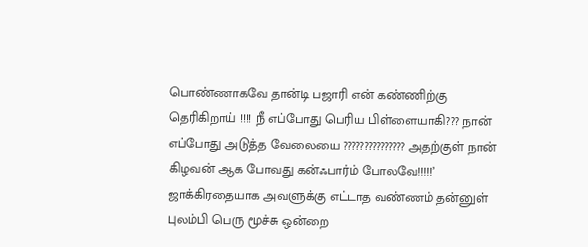பொண்ணாகவே தான்டி பஜாரி என் கண்ணிற்கு தெரிகிறாய் !!!! நீ எப்போது பெரிய பிள்ளையாகி??? நான் எப்போது அடுத்த வேலையை ??????????????? அதற்குள் நான் கிழவன் ஆக போவது கன்ஃபார்ம் போலவே!!!!!’ ஜாக்கிரதையாக அவளுக்கு எட்டாத வண்ணம் தன்னுள் புலம்பி பெரு மூச்சு ஒன்றை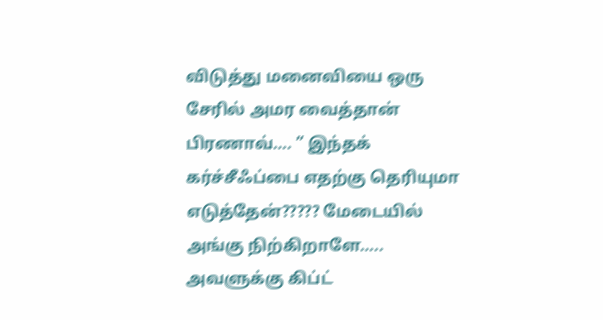விடுத்து மனைவியை ஒரு சேரில் அமர வைத்தான் பிரணாவ்…. ” இந்தக் கர்ச்சீஃப்பை எதற்கு தெரியுமா எடுத்தேன்????? மேடையில் அங்கு நிற்கிறாளே….. அவளுக்கு கிப்ட்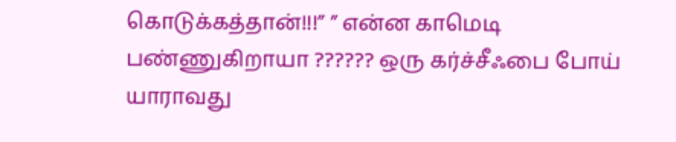கொடுக்கத்தான்!!!” ” என்ன காமெடி பண்ணுகிறாயா ?????? ஒரு கர்ச்சீஃபை போய் யாராவது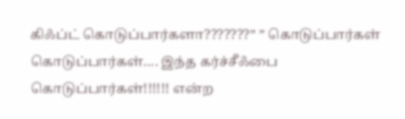கிஃப்ட் கொடுப்பார்களா???????” ” கொடுப்பார்கள் கொடுப்பார்கள்…. இந்த கர்ச்சீஃபை கொடுப்பார்கள்!!!!!! என்ற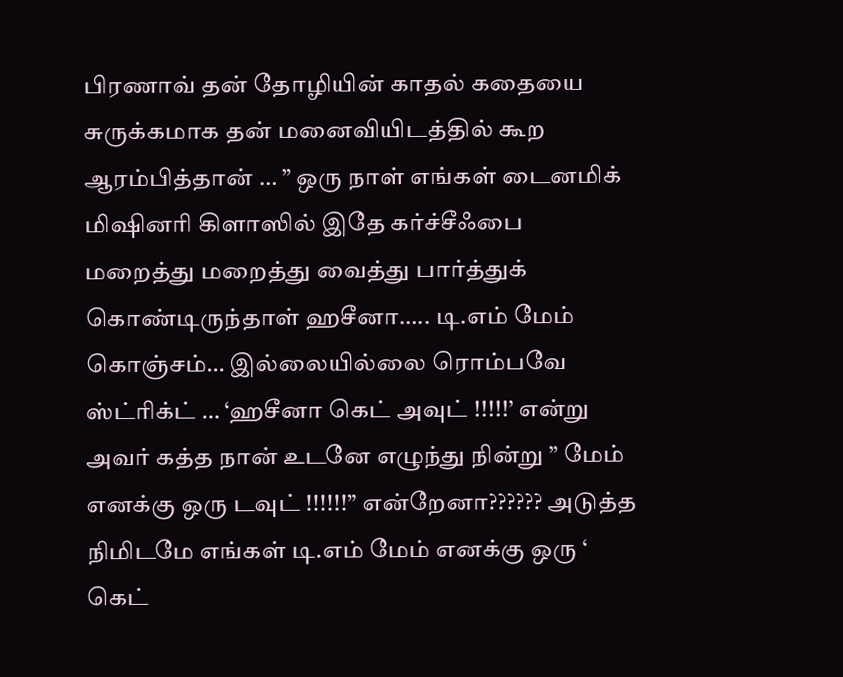பிரணாவ் தன் தோழியின் காதல் கதையை சுருக்கமாக தன் மனைவியிடத்தில் கூற ஆரம்பித்தான் … ” ஒரு நாள் எங்கள் டைனமிக் மிஷினரி கிளாஸில் இதே கர்ச்சீஃபை மறைத்து மறைத்து வைத்து பார்த்துக் கொண்டிருந்தாள் ஹசீனா….. டி.எம் மேம் கொஞ்சம்… இல்லையில்லை ரொம்பவே ஸ்ட்ரிக்ட் … ‘ஹசீனா கெட் அவுட் !!!!!’ என்று அவர் கத்த நான் உடனே எழுந்து நின்று ” மேம் எனக்கு ஒரு டவுட் !!!!!!” என்றேனா?????? அடுத்த நிமிடமே எங்கள் டி.எம் மேம் எனக்கு ஒரு ‘ கெட்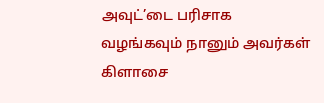அவுட்’டை பரிசாக வழங்கவும் நானும் அவர்கள் கிளாசை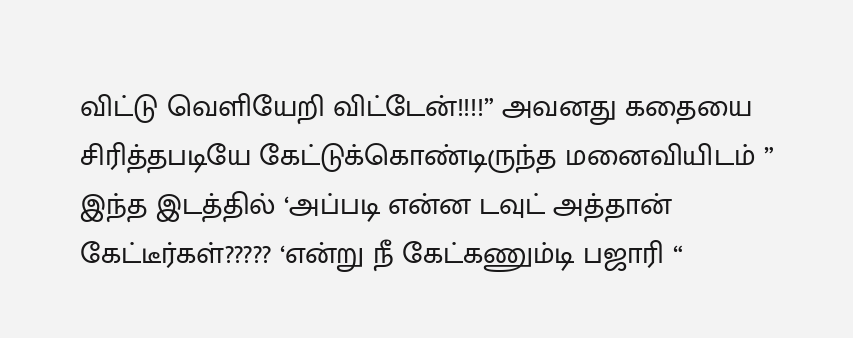விட்டு வெளியேறி விட்டேன்!!!!” அவனது கதையை சிரித்தபடியே கேட்டுக்கொண்டிருந்த மனைவியிடம் ” இந்த இடத்தில் ‘அப்படி என்ன டவுட் அத்தான் கேட்டீர்கள்????? ‘என்று நீ கேட்கணும்டி பஜாரி “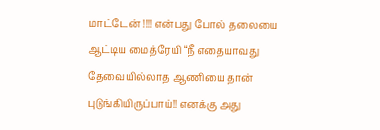மாட்டேன் !!!! என்பது போல் தலையை ஆட்டிய மைத்ரேயி “நீ எதையாவது தேவையில்லாத ஆணியை தான் புடுங்கியிருப்பாய்!! எனக்கு அது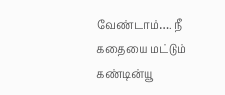வேண்டாம்…. நீ கதையை மட்டும் கண்டின்யூ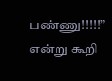பண்ணு!!!!!” என்று கூறி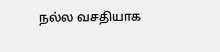நல்ல வசதியாக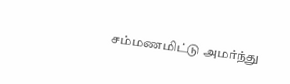சம்மணமிட்டு அமர்ந்து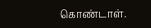கொண்டாள்.